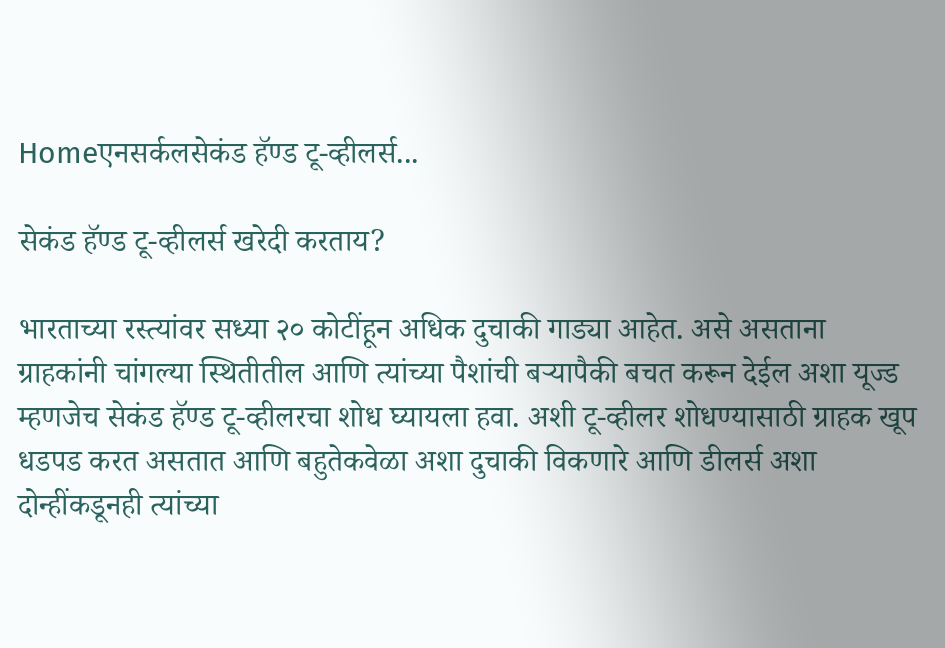Homeएनसर्कलसेकंड हॅण्ड टू-व्हीलर्स...

सेकंड हॅण्ड टू-व्हीलर्स खरेदी करताय?

भारताच्या रस्त्यांवर सध्या २० कोटींहून अधिक दुचाकी गाड्या आहेत. असे असताना ग्राहकांनी चांगल्या स्थितीतील आणि त्यांच्या पैशांची बऱ्यापैकी बचत करून देईल अशा यूज्ड म्हणजेच सेकंड हॅण्ड टू-व्हीलरचा शोध घ्यायला हवा. अशी टू-व्हीलर शोधण्यासाठी ग्राहक खूप धडपड करत असतात आणि बहुतेकवेळा अशा दुचाकी विकणारे आणि डीलर्स अशा दोन्हींकडूनही त्यांच्या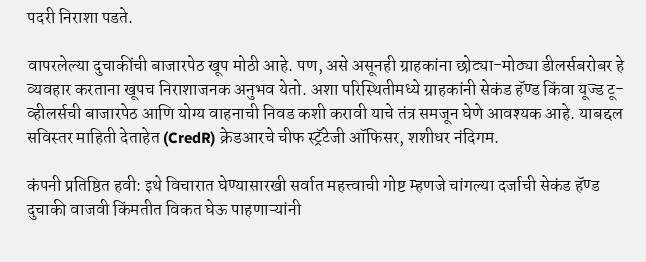पदरी निराशा पडते.

वापरलेल्या दुचाकींची बाजारपेठ खूप मोठी आहे. पण, असे असूनही ग्राहकांना छोट्या-मोठ्या डीलर्सबरोबर हे व्यवहार करताना खूपच निराशाजनक अनुभव येतो. अशा परिस्थितीमध्ये ग्राहकांनी सेकंड हॅण्ड किंवा यूज्ड टू-व्हीलर्सची बाजारपेठ आणि योग्य वाहनाची निवड कशी करावी याचे तंत्र समजून घेणे आवश्यक आहे. याबद्दल सविस्तर माहिती देताहेत (CredR) क्रेडआरचे चीफ स्ट्रॅटेजी ऑफिसर, शशीधर नंदिगम.

कंपनी प्रतिष्ठित हवी: इथे विचारात घेण्यासारखी सर्वात महत्त्वाची गोष्ट म्हणजे चांगल्या दर्जाची सेकंड हॅण्ड दुचाकी वाजवी किंमतीत विकत घेऊ पाहणाऱ्यांनी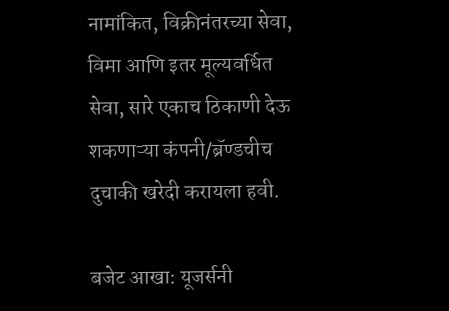नामांकित, विक्रीनंतरच्या सेवा, विमा आणि इतर मूल्यवर्धित सेवा, सारे एकाच ठिकाणी देऊ शकणाऱ्या कंपनी/ब्रॅण्डचीच दुचाकी खरेदी करायला हवी.

बजेट आखा: यूजर्सनी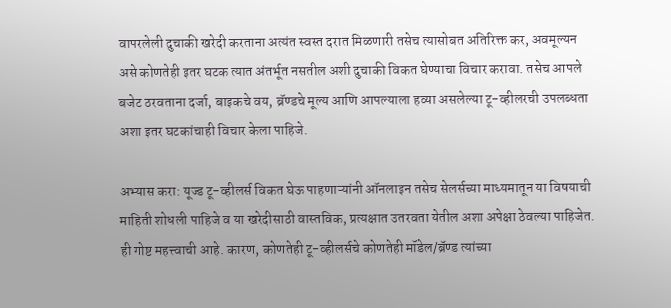वापरलेली दुचाकी खरेदी करताना अत्यंत स्वस्त दरात मिळणारी तसेच त्यासोबत अतिरिक्त कर, अवमूल्यन असे कोणतेही इतर घटक त्यात अंतर्भूत नसतील अशी दुचाकी विकत घेण्याचा विचार करावा. तसेच आपले बजेट ठरवताना दर्जा, बाइकचे वय, ब्रॅण्डचे मूल्य आणि आपल्याला हव्या असलेल्या टू-व्हीलरची उपलब्धता अशा इतर घटकांचाही विचार केला पाहिजे.

अभ्यास करा: यूज्ड टू-व्हीलर्स विकत घेऊ पाहणाऱ्यांनी ऑनलाइन तसेच सेलर्सच्या माध्यमातून या विषयाची माहिती शोधली पाहिजे व या खरेदीसाठी वास्तविक, प्रत्यक्षात उतरवता येतील अशा अपेक्षा ठेवल्या पाहिजेत. ही गोष्ट महत्त्वाची आहे. कारण, कोणतेही टू-व्हीलर्सचे कोणतेही मॉडेल/ब्रॅण्ड त्यांच्या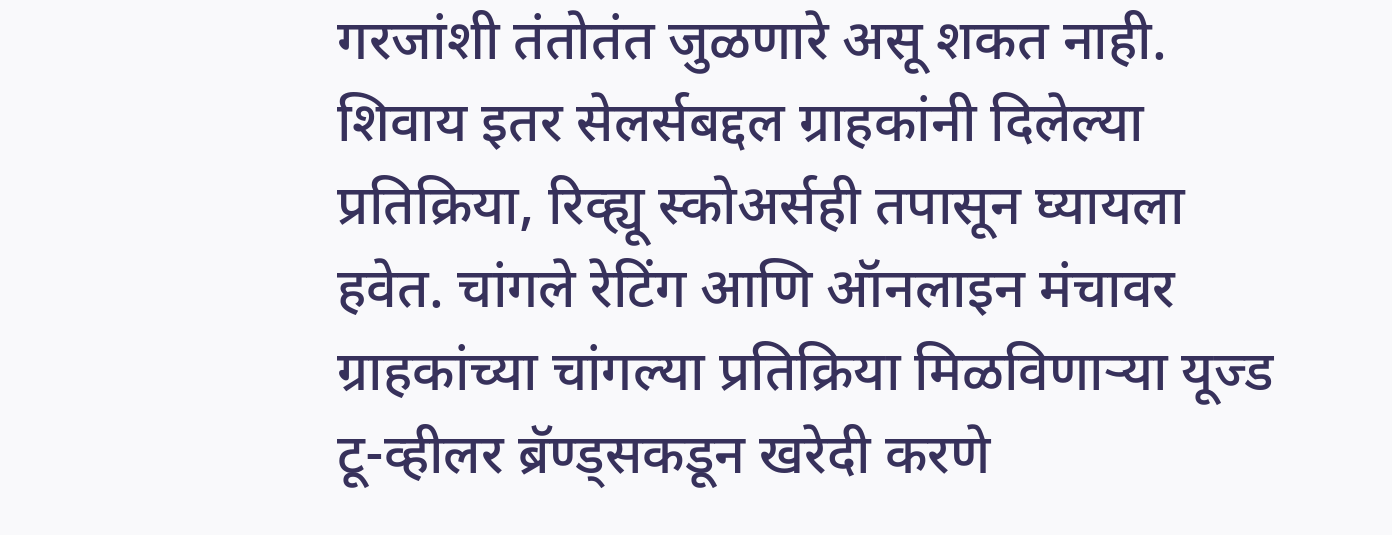गरजांशी तंतोतंत जुळणारे असू शकत नाही. शिवाय इतर सेलर्सबद्दल ग्राहकांनी दिलेल्या प्रतिक्रिया, रिव्ह्यू स्कोअर्सही तपासून घ्यायला हवेत. चांगले रेटिंग आणि ऑनलाइन मंचावर ग्राहकांच्या चांगल्या प्रतिक्रिया मिळविणाऱ्या यूज्ड टू-व्हीलर ब्रॅण्ड्सकडून खरेदी करणे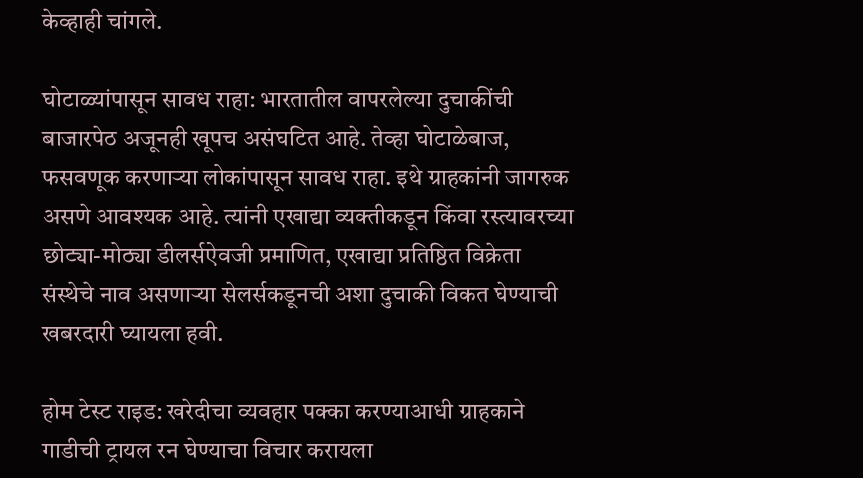केव्हाही चांगले.

घोटाळ्यांपासून सावध राहा: भारतातील वापरलेल्या दुचाकींची बाजारपेठ अजूनही खूपच असंघटित आहे. तेव्हा घोटाळेबाज, फसवणूक करणाऱ्या लोकांपासून सावध राहा. इथे ग्राहकांनी जागरुक असणे आवश्यक आहे. त्यांनी एखाद्या व्यक्तीकडून किंवा रस्त्यावरच्या छोट्या-मोठ्या डीलर्सऐवजी प्रमाणित, एखाद्या प्रतिष्ठित विक्रेता संस्थेचे नाव असणाऱ्या सेलर्सकडूनची अशा दुचाकी विकत घेण्याची खबरदारी घ्यायला हवी.

होम टेस्ट राइड: खरेदीचा व्यवहार पक्का करण्याआधी ग्राहकाने गाडीची ट्रायल रन घेण्याचा विचार करायला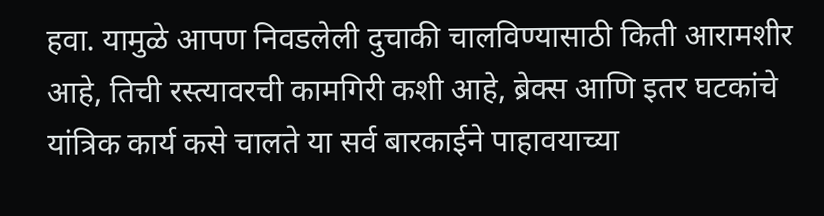हवा. यामुळे आपण निवडलेली दुचाकी चालविण्यासाठी किती आरामशीर आहे, तिची रस्त्यावरची कामगिरी कशी आहे, ब्रेक्स आणि इतर घटकांचे यांत्रिक कार्य कसे चालते या सर्व बारकाईने पाहावयाच्या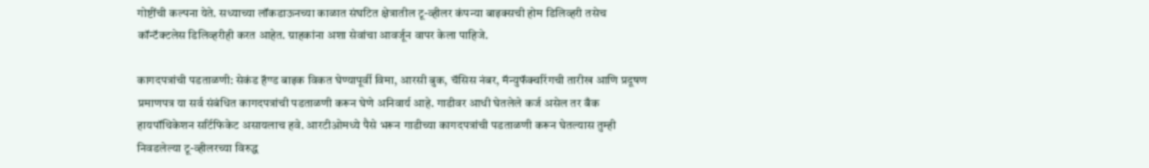गोष्टींची कल्पना येते. सध्याच्या लॉकडाऊनच्या काळात संघटित क्षेत्रातील टू-व्हीलर कंपन्या बाइक्सची होम डिलिव्हरी तसेच कॉन्टॅक्टलेस डिलिव्हरीही करत आहेत. ग्राहकांना अशा सेवांचा आवर्जून वापर केला पाहिजे.

कागदपत्रांची पडताळणी: सेकंड हॅण्ड बाइक विकत घेण्यापूर्वी विमा, आरसी बुक, चॅसिस नंबर, मॅन्युफॅक्चरिंगची तारीख आणि प्रदूषण प्रमाणपत्र या सर्व संबंधित कागदपत्रांची पडताळणी करून घेणे अनिवार्य आहे. गाडीवर आधी घेतलेले कर्ज असेल तर बँक हायपॉथिकेशन सर्टिफिकेट असायलाच हवे. आरटीओमध्ये पैसे भरून गाडीच्या कागदपत्रांची पडताळणी करून घेतल्यास तुम्ही निवडलेल्या टू-व्हीलरच्या विरुद्ध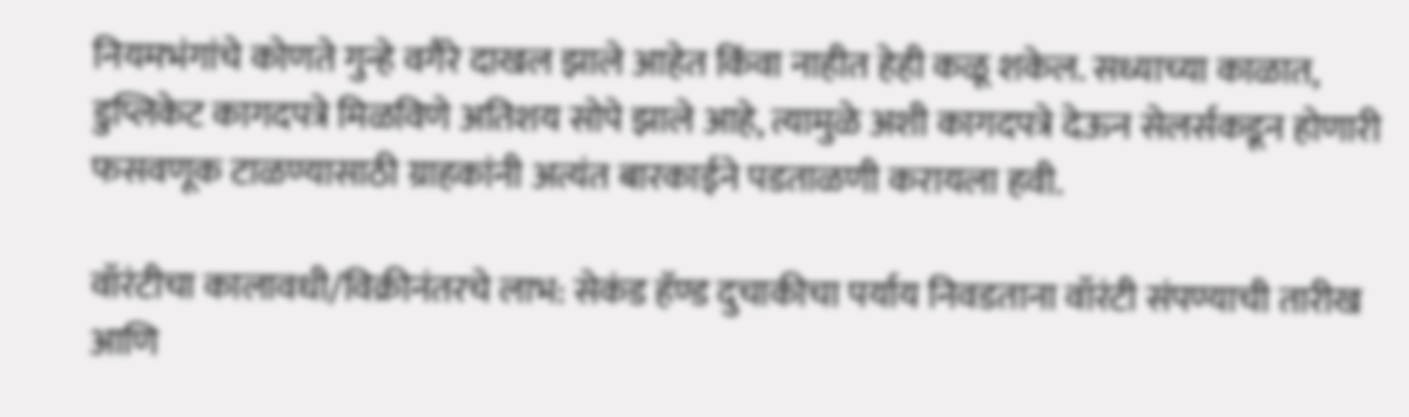नियमभंगांचे कोणते गुन्हे वगैरे दाखल झाले आहेत किंवा नाहीत हेही कळू शकेल. सध्याच्या काळात, डुप्लिकेट कागदपत्रे मिळविणे अतिशय सोपे झाले आहे, त्यामुळे अशी कागदपत्रे देऊन सेलर्सकडून होणारी फसवणूक टाळण्यासाठी ग्राहकांनी अत्यंत बारकाईने पडताळणी करायला हवी.

वॉरंटीचा कालावधी/विक्रीनंतरचे लाभ: सेकंड हॅण्ड दुचाकीचा पर्याय निवडताना वॉरंटी संपण्याची तारीख आणि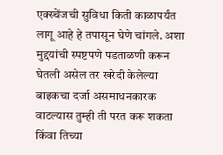एक्स्चेंजची सुविधा किती काळापर्यंत लागू आहे हे तपासून घेणे चांगले. अशा मुद्दयांची स्पष्टपणे पडताळणी करून घेतली असेल तर खरेदी केलेल्या बाइकचा दर्जा असमाधनकारक वाटल्यास तुम्ही ती परत करू शकता किंवा तिच्या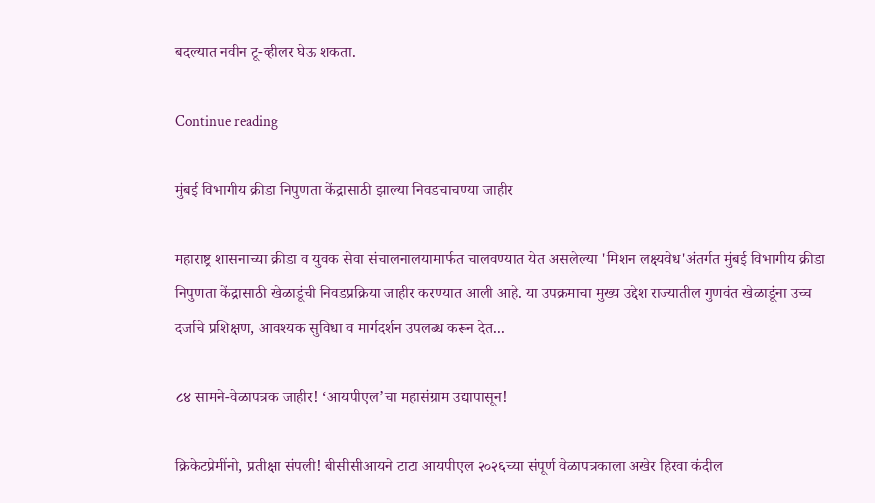बदल्यात नवीन टू-व्हीलर घेऊ शकता.

Continue reading

मुंबई विभागीय क्रीडा निपुणता केंद्रासाठी झाल्या निवडचाचण्या जाहीर

महाराष्ट्र शासनाच्या क्रीडा व युवक सेवा संचालनालयामार्फत चालवण्यात येत असलेल्या 'मिशन लक्ष्यवेध'अंतर्गत मुंबई विभागीय क्रीडा निपुणता केंद्रासाठी खेळाडूंची निवडप्रक्रिया जाहीर करण्यात आली आहे. या उपक्रमाचा मुख्य उद्देश राज्यातील गुणवंत खेळाडूंना उच्च दर्जाचे प्रशिक्षण, आवश्यक सुविधा व मार्गदर्शन उपलब्ध करून देत...

८४ सामने-वेळापत्रक जाहीर! ‘आयपीएल’चा महासंग्राम उद्यापासून!

क्रिकेटप्रेमींनो, प्रतीक्षा संपली! बीसीसीआयने टाटा आयपीएल २०२६च्या संपूर्ण वेळापत्रकाला अखेर हिरवा कंदील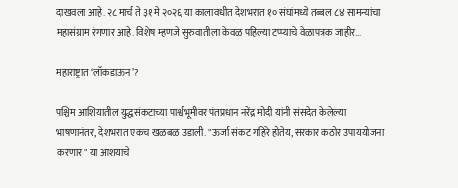दाखवला आहे. २८ मार्च ते ३१ मे २०२६ या कालावधीत देशभरात १० संघांमध्ये तब्बल ८४ सामन्यांचा महासंग्राम रंगणार आहे. विशेष म्हणजे सुरुवातीला केवळ पहिल्या टप्प्याचे वेळापत्रक जाहीर...

महाराष्ट्रात ‘लॉकडाऊन’?

पश्चिम आशियातील युद्धसंकटाच्या पार्श्वभूमीवर पंतप्रधान नरेंद्र मोदी यांनी संसदेत केलेल्या भाषणानंतर, देशभरात एकच खळबळ उडाली. "ऊर्जा संकट गहिरे होतेय, सरकार कठोर उपाययोजना करणार" या आशयाचे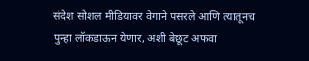संदेश सोशल मीडियावर वेगाने पसरले आणि त्यातूनच पुन्हा लॉकडाऊन येणार, अशी बेछूट अफवा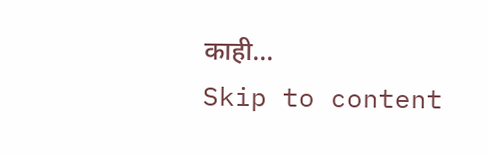काही...
Skip to content